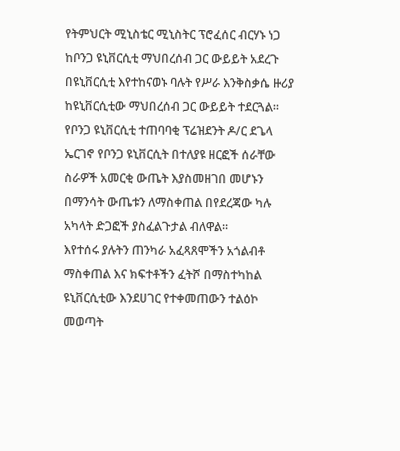የትምህርት ሚኒስቴር ሚኒስትር ፕሮፈሰር ብርሃኑ ነጋ ከቦንጋ ዩኒቨርሲቲ ማህበረሰብ ጋር ውይይት አደረጉ
በዩኒቨርሲቲ እየተከናወኑ ባሉት የሥራ እንቅስቃሴ ዙሪያ ከዩኒቨርሲቲው ማህበረሰብ ጋር ውይይት ተደርጓል።
የቦንጋ ዩኒቨርሲቲ ተጠባባቂ ፕሬዝደንት ዶ/ር ደጌላ ኤርገኖ የቦንጋ ዩኒቨርሲት በተለያዩ ዘርፎች ሰራቸው ስራዎች አመርቂ ውጤት እያስመዘገበ መሆኑን በማንሳት ውጤቱን ለማስቀጠል በየደረጃው ካሉ አካላት ድጋፎች ያስፈልጉታል ብለዋል።
እየተሰሩ ያሉትን ጠንካራ አፈጻጸሞችን አጎልብቶ ማስቀጠል እና ክፍተቶችን ፈትሾ በማስተካከል ዩኒቨርሲቲው እንደሀገር የተቀመጠውን ተልዕኮ መወጣት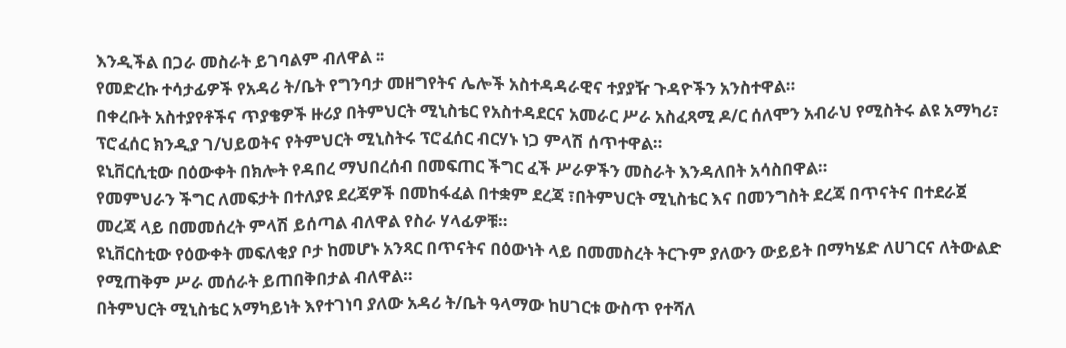እንዲችል በጋራ መስራት ይገባልም ብለዋል ፡፡
የመድረኩ ተሳታፊዎች የአዳሪ ት/ቤት የግንባታ መዘግየትና ሌሎች አስተዳዳራዊና ተያያዥ ጉዳዮችን አንስተዋል።
በቀረቡት አስተያየቶችና ጥያቄዎች ዙሪያ በትምህርት ሚኒስቴር የአስተዳደርና አመራር ሥራ አስፈጻሚ ዶ/ር ሰለሞን አብራህ የሚስትሩ ልዩ አማካሪ፣ ፕሮፈሰር ክንዲያ ገ/ህይወትና የትምህርት ሚኒስትሩ ፕሮፈሰር ብርሃኑ ነጋ ምላሽ ሰጥተዋል።
ዩኒቨርሲቲው በዕውቀት በክሎት የዳበረ ማህበረሰብ በመፍጠር ችግር ፈች ሥራዎችን መስራት እንዳለበት አሳስበዋል።
የመምህራን ችግር ለመፍታት በተለያዩ ደረጃዎች በመከፋፈል በተቋም ደረጃ ፣በትምህርት ሚኒስቴር እና በመንግስት ደረጃ በጥናትና በተደራጀ መረጃ ላይ በመመሰረት ምላሽ ይሰጣል ብለዋል የስራ ሃላፊዎቹ።
ዩኒቨርስቲው የዕውቀት መፍለቂያ ቦታ ከመሆኑ አንጻር በጥናትና በዕውነት ላይ በመመስረት ትርጉም ያለውን ውይይት በማካሄድ ለሀገርና ለትውልድ የሚጠቅም ሥራ መሰራት ይጠበቅበታል ብለዋል።
በትምህርት ሚኒስቴር አማካይነት እየተገነባ ያለው አዳሪ ት/ቤት ዓላማው ከሀገርቱ ውስጥ የተሻለ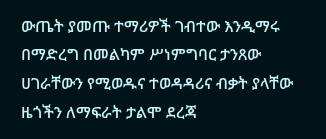ውጤት ያመጡ ተማሪዎች ገብተው እንዲማሩ በማድረግ በመልካም ሥነምግባር ታንጸው ሀገራቸውን የሚወዱና ተወዳዳሪና ብቃት ያላቸው ዜጎችን ለማፍራት ታልሞ ደረጃ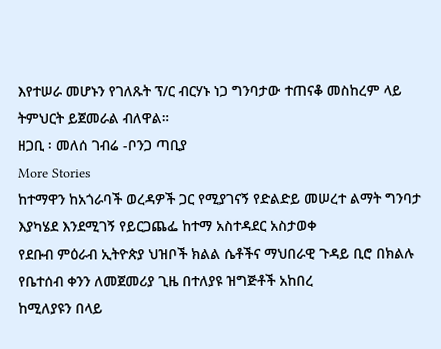እየተሠራ መሆኑን የገለጹት ፕ/ር ብርሃኑ ነጋ ግንባታው ተጠናቆ መስከረም ላይ ትምህርት ይጀመራል ብለዋል።
ዘጋቢ ፡ መለሰ ገብሬ -ቦንጋ ጣቢያ
More Stories
ከተማዋን ከአጎራባች ወረዳዎች ጋር የሚያገናኝ የድልድይ መሠረተ ልማት ግንባታ እያካሄደ እንደሚገኝ የይርጋጨፌ ከተማ አስተዳደር አስታወቀ
የደቡብ ምዕራብ ኢትዮጵያ ህዝቦች ክልል ሴቶችና ማህበራዊ ጉዳይ ቢሮ በክልሉ የቤተሰብ ቀንን ለመጀመሪያ ጊዜ በተለያዩ ዝግጅቶች አከበረ
ከሚለያዩን በላይ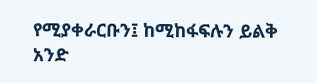የሚያቀራርቡን፤ ከሚከፋፍሉን ይልቅ አንድ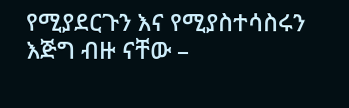የሚያደርጉን እና የሚያስተሳስሩን እጅግ ብዙ ናቸው –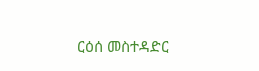ርዕሰ መስተዳድር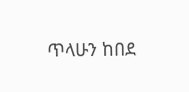ጥላሁን ከበደ